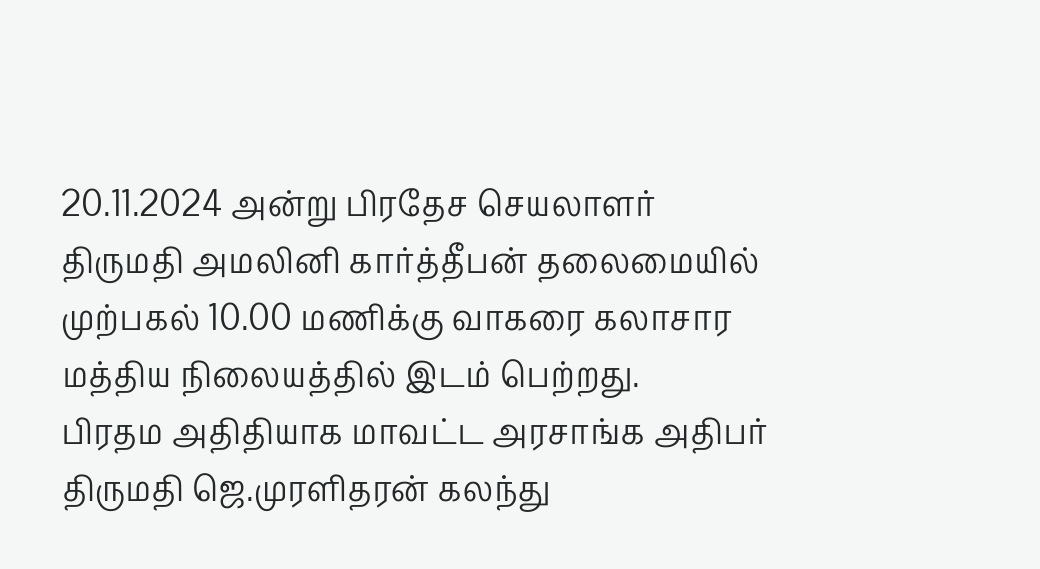20.11.2024 அன்று பிரதேச செயலாளர் திருமதி அமலினி கார்த்தீபன் தலைமையில் முற்பகல் 10.00 மணிக்கு வாகரை கலாசார மத்திய நிலையத்தில் இடம் பெற்றது.
பிரதம அதிதியாக மாவட்ட அரசாங்க அதிபர் திருமதி ஜெ.முரளிதரன் கலந்து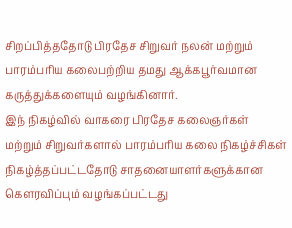சிறப்பித்ததோடு பிரதேச சிறுவர் நலன் மற்றும் பாரம்பரிய கலைபற்றிய தமது ஆக்கபூர்வமான கருத்துக்களையும் வழங்கினார்.
இந் நிகழ்வில் வாகரை பிரதேச கலைஞர்கள் மற்றும் சிறுவர்களால் பாரம்பரிய கலை நிகழ்ச்சிகள் நிகழ்த்தப்பட்டதோடு சாதனையாளர்களுக்கான கௌரவிப்பும் வழங்கப்பட்டது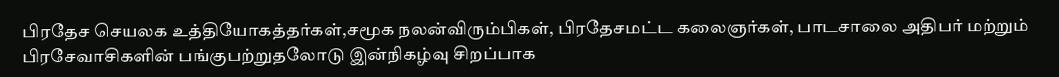பிரதேச செயலக உத்தியோகத்தர்கள்,சமூக நலன்விரும்பிகள், பிரதேசமட்ட கலைஞர்கள், பாடசாலை அதிபர் மற்றும் பிரசேவாசிகளின் பங்குபற்றுதலோடு இன்நிகழ்வு சிறப்பாக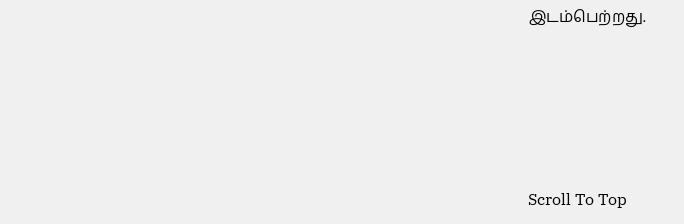இடம்பெற்றது.





Scroll To Top